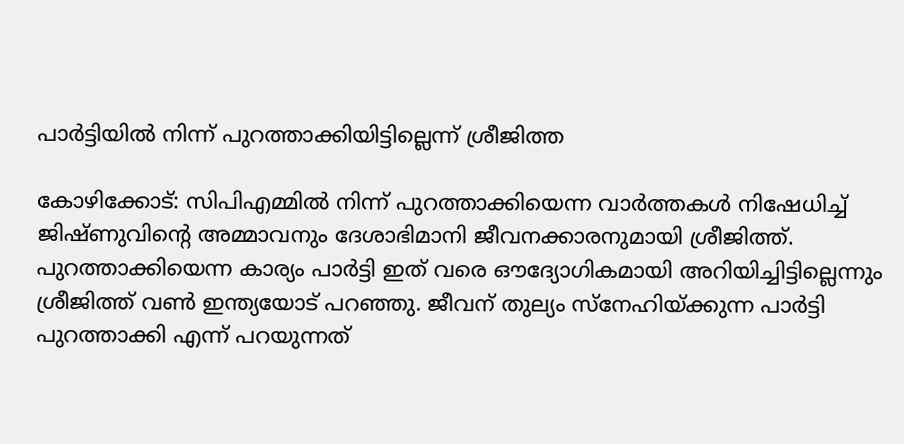പാര്‍ട്ടിയില്‍ നിന്ന് പുറത്താക്കിയിട്ടില്ലെന്ന് ശ്രീജിത്ത

കോഴിക്കോട്: സിപിഎമ്മില്‍ നിന്ന് പുറത്താക്കിയെന്ന വാര്‍ത്തകള്‍ നിഷേധിച്ച് ജിഷ്ണുവിന്റെ അമ്മാവനും ദേശാഭിമാനി ജീവനക്കാരനുമായി ശ്രീജിത്ത്. പുറത്താക്കിയെന്ന കാര്യം പാര്‍ട്ടി ഇത് വരെ ഔദ്യോഗികമായി അറിയിച്ചിട്ടില്ലെന്നും ശ്രീജിത്ത് വണ്‍ ഇന്ത്യയോട് പറഞ്ഞു. ജീവന് തുല്യം സ്‌നേഹിയ്ക്കുന്ന പാര്‍ട്ടി പുറത്താക്കി എന്ന് പറയുന്നത്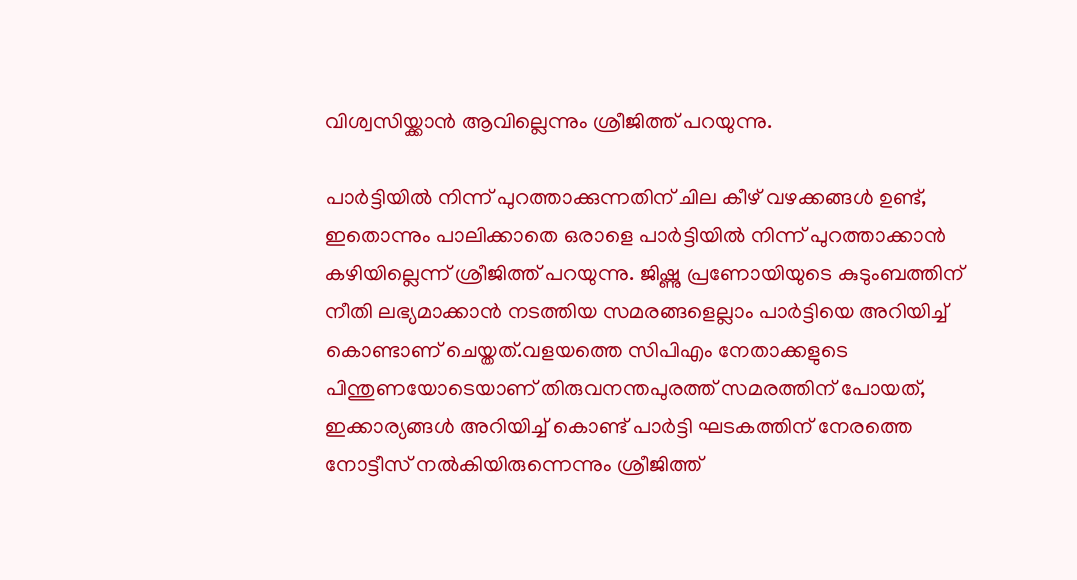വിശ്വസിയ്ക്കാന്‍ ആവില്ലെന്നും ശ്രീജിത്ത് പറയുന്നു.

പാര്‍ട്ടിയില്‍ നിന്ന് പുറത്താക്കുന്നതിന് ചില കീഴ് വഴക്കങ്ങള്‍ ഉണ്ട്, ഇതൊന്നും പാലിക്കാതെ ഒരാളെ പാര്‍ട്ടിയില്‍ നിന്ന് പുറത്താക്കാന്‍ കഴിയില്ലെന്ന് ശ്രീജിത്ത് പറയുന്നു. ജിഷ്ണു പ്രണോയിയുടെ കുടുംബത്തിന് നീതി ലഭ്യമാക്കാന്‍ നടത്തിയ സമരങ്ങളെല്ലാം പാര്‍ട്ടിയെ അറിയിച്ച് കൊണ്ടാണ് ചെയ്തത്.വളയത്തെ സിപിഎം നേതാക്കളുടെ പിന്തുണയോടെയാണ് തിരുവനന്തപുരത്ത് സമരത്തിന് പോയത്, ഇക്കാര്യങ്ങള്‍ അറിയിച്ച് കൊണ്ട് പാര്‍ട്ടി ഘടകത്തിന് നേരത്തെ നോട്ടീസ് നല്‍കിയിരുന്നെന്നും ശ്രീജിത്ത്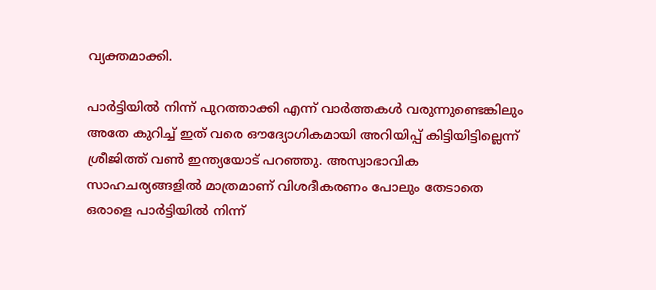വ്യക്തമാക്കി.

പാര്‍ട്ടിയില്‍ നിന്ന് പുറത്താക്കി എന്ന് വാര്‍ത്തകള്‍ വരുന്നുണ്ടെങ്കിലും അതേ കുറിച്ച് ഇത് വരെ ഔദ്യോഗികമായി അറിയിപ്പ് കിട്ടിയിട്ടില്ലെന്ന് ശ്രീജിത്ത് വണ്‍ ഇന്ത്യയോട് പറഞ്ഞു. അസ്വാഭാവിക സാഹചര്യങ്ങളില്‍ മാത്രമാണ് വിശദീകരണം പോലും തേടാതെ ഒരാളെ പാര്‍ട്ടിയില്‍ നിന്ന്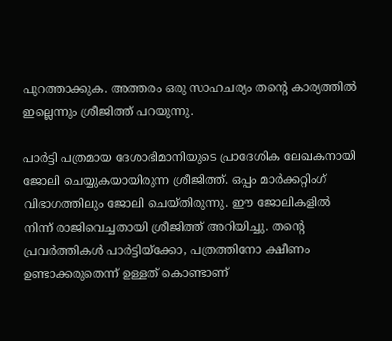പുറത്താക്കുക. അത്തരം ഒരു സാഹചര്യം തന്റെ കാര്യത്തില്‍ ഇല്ലെന്നും ശ്രീജിത്ത് പറയുന്നു.

പാര്‍ട്ടി പത്രമായ ദേശാഭിമാനിയുടെ പ്രാദേശിക ലേഖകനായി ജോലി ചെയ്യുകയായിരുന്ന ശ്രീജിത്ത്. ഒപ്പം മാര്‍ക്കറ്റിംഗ് വിഭാഗത്തിലും ജോലി ചെയ്തിരുന്നു. ഈ ജോലികളില്‍ നിന്ന് രാജിവെച്ചതായി ശ്രീജിത്ത് അറിയിച്ചു. തന്റെ പ്രവര്‍ത്തികള്‍ പാര്‍ട്ടിയ്‌ക്കോ, പത്രത്തിനോ ക്ഷീണം ഉണ്ടാക്കരുതെന്ന് ഉള്ളത് കൊണ്ടാണ്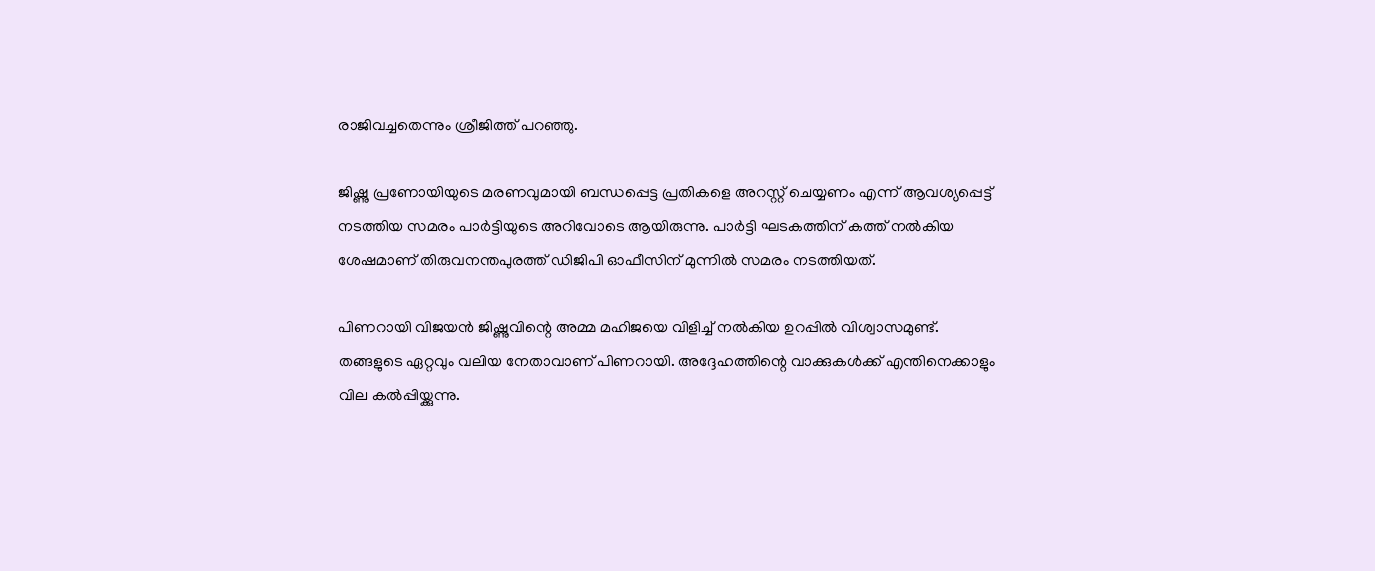രാജിവച്ചതെന്നും ശ്രീജിത്ത് പറഞ്ഞു.

ജിഷ്ണു പ്രണോയിയുടെ മരണവുമായി ബന്ധപ്പെട്ട പ്രതികളെ അറസ്റ്റ് ചെയ്യണം എന്ന് ആവശ്യപ്പെട്ട് നടത്തിയ സമരം പാര്‍ട്ടിയുടെ അറിവോടെ ആയിരുന്നു. പാര്‍ട്ടി ഘടകത്തിന് കത്ത് നല്‍കിയ ശേഷമാണ് തിരുവനന്തപുരത്ത് ഡിജിപി ഓഫീസിന് മുന്നില്‍ സമരം നടത്തിയത്.

പിണറായി വിജയന്‍ ജിഷ്ണുവിന്റെ അമ്മ മഹിജയെ വിളിച്ച് നല്‍കിയ ഉറപ്പില്‍ വിശ്വാസമുണ്ട്. തങ്ങളുടെ ഏറ്റവും വലിയ നേതാവാണ് പിണറായി. അദ്ദേഹത്തിന്റെ വാക്കുകള്‍ക്ക് എന്തിനെക്കാളും വില കല്‍പ്പിയ്ക്കുന്നു.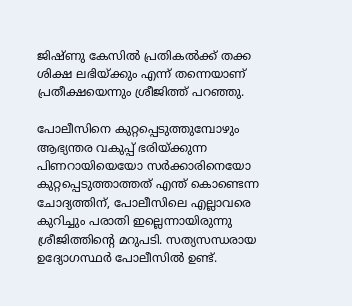ജിഷ്ണു കേസില്‍ പ്രതികല്‍ക്ക് തക്ക ശിക്ഷ ലഭിയ്ക്കും എന്ന് തന്നെയാണ് പ്രതീക്ഷയെന്നും ശ്രീജിത്ത് പറഞ്ഞു.

പോലീസിനെ കുറ്റപ്പെടുത്തുമ്പോഴും ആഭ്യന്തര വകുപ്പ് ഭരിയ്ക്കുന്ന പിണറായിയെയോ സര്‍ക്കാരിനെയോ കുറ്റപ്പെടുത്താത്തത് എന്ത് കൊണ്ടെന്ന ചോദ്യത്തിന്, പോലീസിലെ എല്ലാവരെ കുറിച്ചും പരാതി ഇല്ലെന്നായിരുന്നു ശ്രീജിത്തിന്റെ മറുപടി. സത്യസന്ധരായ ഉദ്യോഗസ്ഥര്‍ പോലീസില്‍ ഉണ്ട്.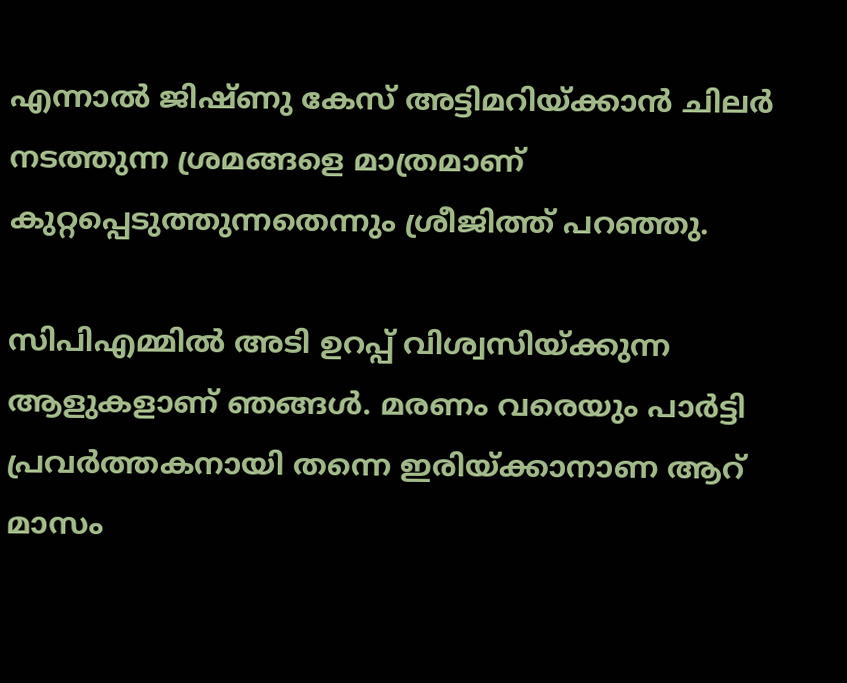എന്നാല്‍ ജിഷ്ണു കേസ് അട്ടിമറിയ്ക്കാന്‍ ചിലര്‍ നടത്തുന്ന ശ്രമങ്ങളെ മാത്രമാണ് കുറ്റപ്പെടുത്തുന്നതെന്നും ശ്രീജിത്ത് പറഞ്ഞു.

സിപിഎമ്മില്‍ അടി ഉറപ്പ് വിശ്വസിയ്ക്കുന്ന ആളുകളാണ് ഞങ്ങള്‍. മരണം വരെയും പാര്‍ട്ടി പ്രവര്‍ത്തകനായി തന്നെ ഇരിയ്ക്കാനാണ ആറ് മാസം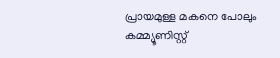പ്രായമുള്ള മകനെ പോലും കമ്മ്യൂണിസ്റ്റ്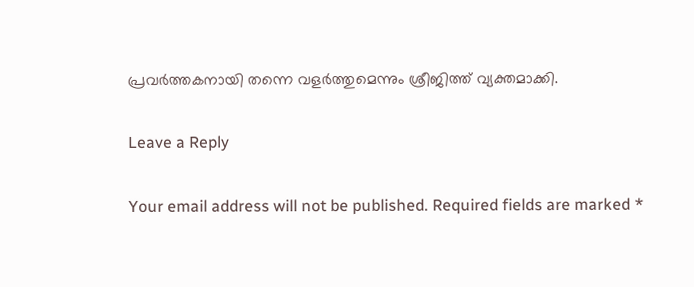പ്രവര്‍ത്തകനായി തന്നെ വളര്‍ത്തുമെന്നും ശ്രീജിത്ത് വ്യക്തമാക്കി.

Leave a Reply

Your email address will not be published. Required fields are marked *